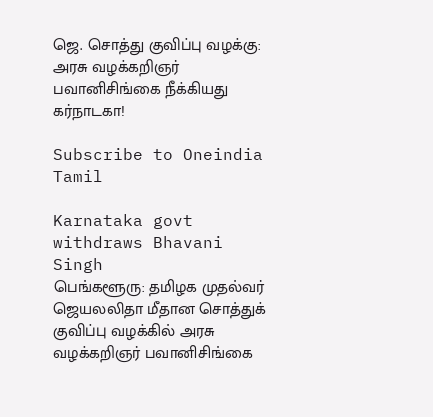ஜெ. சொத்து குவிப்பு வழக்கு: அரசு வழக்கறிஞர் பவானிசிங்கை நீக்கியது கர்நாடகா!

Subscribe to Oneindia Tamil

Karnataka govt withdraws Bhavani Singh
பெங்களூரு: தமிழக முதல்வர் ஜெயலலிதா மீதான சொத்துக் குவிப்பு வழக்கில் அரசு வழக்கறிஞர் பவானிசிங்கை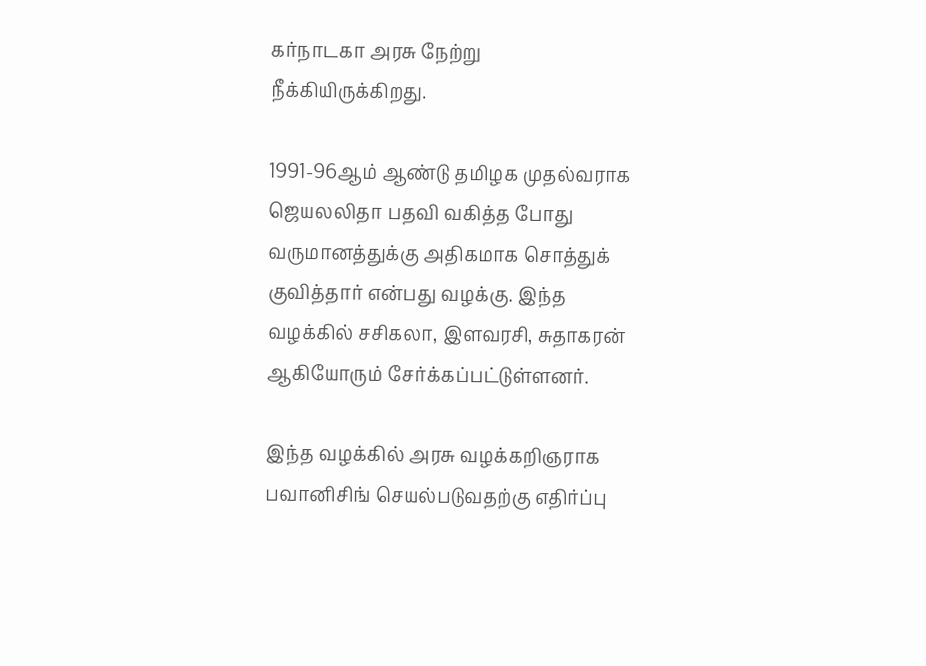கர்நாடகா அரசு நேற்று நீக்கியிருக்கிறது.

1991-96ஆம் ஆண்டு தமிழக முதல்வராக ஜெயலலிதா பதவி வகித்த போது வருமானத்துக்கு அதிகமாக சொத்துக் குவித்தார் என்பது வழக்கு. இந்த வழக்கில் சசிகலா, இளவரசி, சுதாகரன் ஆகியோரும் சேர்க்கப்பட்டுள்ளனர்.

இந்த வழக்கில் அரசு வழக்கறிஞராக பவானிசிங் செயல்படுவதற்கு எதிர்ப்பு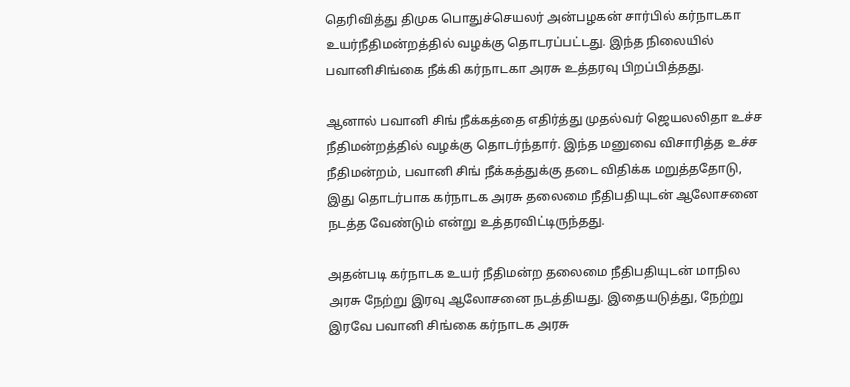தெரிவித்து திமுக பொதுச்செயலர் அன்பழகன் சார்பில் கர்நாடகா உயர்நீதிமன்றத்தில் வழக்கு தொடரப்பட்டது. இந்த நிலையில் பவானிசிங்கை நீக்கி கர்நாடகா அரசு உத்தரவு பிறப்பித்தது.

ஆனால் பவானி சிங் நீக்கத்தை எதிர்த்து முதல்வர் ஜெயலலிதா உச்ச நீதிமன்றத்தில் வழக்கு தொடர்ந்தார். இந்த மனுவை விசாரித்த உச்ச நீதிமன்றம், பவானி சிங் நீக்கத்துக்கு தடை விதிக்க மறுத்ததோடு, இது தொடர்பாக கர்நாடக அரசு தலைமை நீதிபதியுடன் ஆலோசனை நடத்த வேண்டும் என்று உத்தரவிட்டிருந்தது.

அதன்படி கர்நாடக உயர் நீதிமன்ற தலைமை நீதிபதியுடன் மாநில அரசு நேற்று இரவு ஆலோசனை நடத்தியது. இதையடுத்து, நேற்று இரவே பவானி சிங்கை கர்நாடக அரசு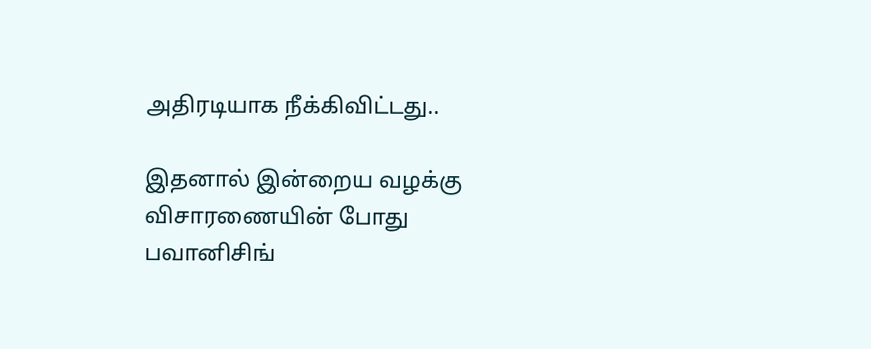அதிரடியாக நீக்கிவிட்டது..

இதனால் இன்றைய வழக்கு விசாரணையின் போது பவானிசிங்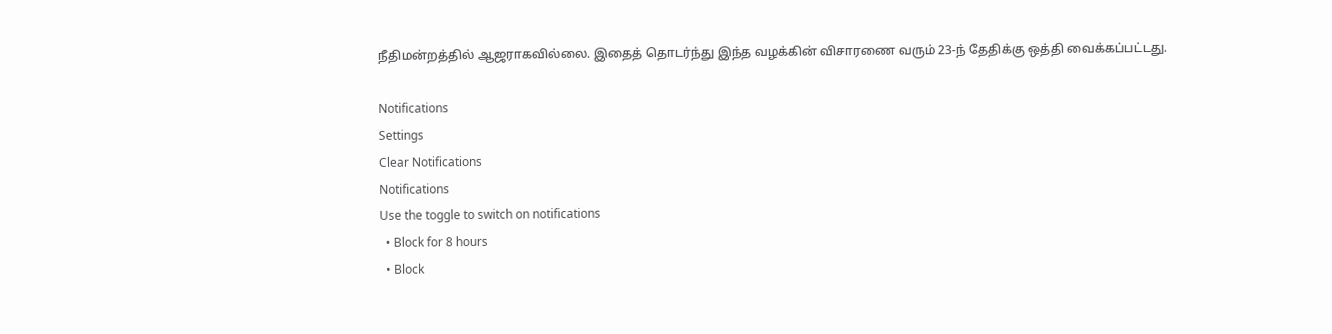நீதிமன்றத்தில் ஆஜராகவில்லை. இதைத் தொடர்ந்து இந்த வழக்கின் விசாரணை வரும் 23-ந் தேதிக்கு ஒத்தி வைக்கப்பட்டது.

Notifications
Settings
Clear Notifications
Notifications
Use the toggle to switch on notifications
  • Block for 8 hours
  • Block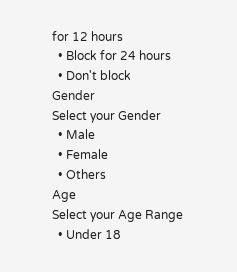for 12 hours
  • Block for 24 hours
  • Don't block
Gender
Select your Gender
  • Male
  • Female
  • Others
Age
Select your Age Range
  • Under 18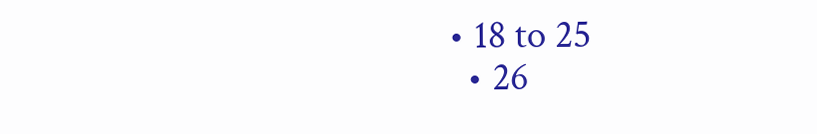• 18 to 25
  • 26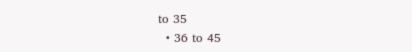to 35
  • 36 to 45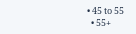• 45 to 55
  • 55+